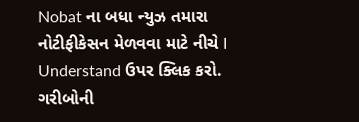Nobat ના બધા ન્યુઝ તમારા નોટીફીકેસન મેળવવા માટે નીચે I Understand ઉપર ક્લિક કરો.
ગરીબોની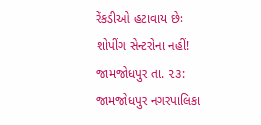રેંકડીઓ હટાવાય છેઃ શોપીંગ સેન્ટરોના નહીં!
જામજોધપુર તા. ૨૩: જામજોધપુર નગરપાલિકા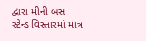દ્વારા મીની બસ સ્ટેન્ડ વિસ્તારમાં માત્ર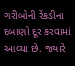ગરીબોની રેંકડીના દબાણો દૂર કરવામાં આવ્યા છે. જ્યારે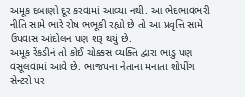અમૂક દબાણો દૂર કરવામાં આવ્યા નથી. આ ભેદભાવભરી નીતિ સામે ભારે રોષ ભભૂકી રહ્યો છે તો આ પ્રવૃત્તિ સામે ઉપવાસ આંદોલન પણ શરૂ થયું છે.
અમૂક રેંકડીનં તો કોઈ ચોક્કસ વ્યક્તિ દ્વારા ભાડુ પણ વસૂલવામાં આવે છે. ભાજપના નેતાના મનાતા શોપીંગ સેન્ટરો પર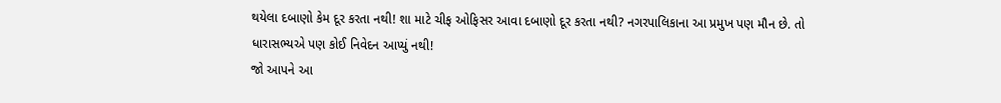થયેલા દબાણો કેમ દૂર કરતા નથી! શા માટે ચીફ ઓફિસર આવા દબાણો દૂર કરતા નથી? નગરપાલિકાના આ પ્રમુખ પણ મૌન છે. તો ધારાસભ્યએ પણ કોઈ નિવેદન આપ્યું નથી!
જો આપને આ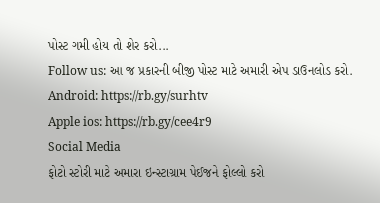પોસ્ટ ગમી હોય તો શેર કરો...
Follow us: આ જ પ્રકારની બીજી પોસ્ટ માટે અમારી એપ ડાઉનલોડ કરો.
Android: https://rb.gy/surhtv
Apple ios: https://rb.gy/cee4r9
Social Media
ફોટો સ્ટોરી માટે અમારા ઇન્સ્ટાગ્રામ પેઈજને ફોલ્લો કરો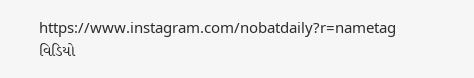https://www.instagram.com/nobatdaily?r=nametag
વિડિયો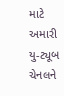માટે અમારી યુ-ટ્યૂબ ચેનલને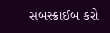સબસ્ક્રાઈબ કરો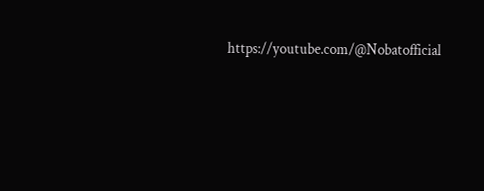https://youtube.com/@Nobatofficial